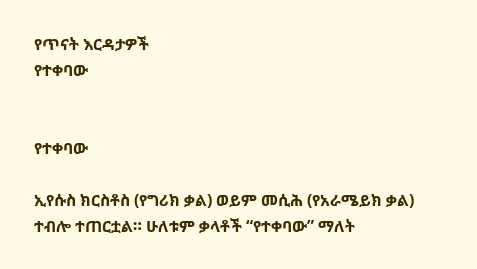የጥናት እርዳታዎች
የተቀባው


የተቀባው

ኢየሱስ ክርስቶስ (የግሪክ ቃል) ወይም መሲሕ (የአራሜይክ ቃል) ተብሎ ተጠርቷል። ሁለቱም ቃላቶች “የተቀባው” ማለት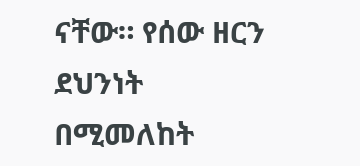ናቸው። የሰው ዘርን ደህንነት በሚመለከት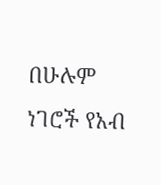በሁሉም ነገሮች የአብ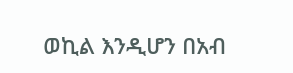ወኪል እንዲሆን በአብ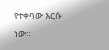የተቀባው እርሱ ነው።